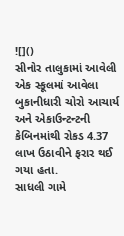![]()
સીનોર તાલુકામાં આવેલી એક સ્કૂલમાં આવેલા બુકાનીધારી ચોરો આચાર્ય અને એકાઉન્ટન્ટની કેબિનમાંથી રોકડ 4.37 લાખ ઉઠાવીને ફરાર થઈ ગયા હતા.
સાધલી ગામે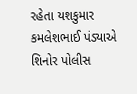રહેતા યશકુમાર કમલેશભાઈ પંડ્યાએ શિનોર પોલીસ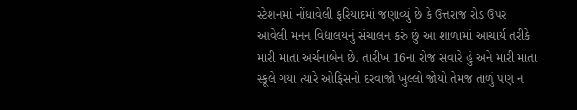સ્ટેશનમાં નોંધાવેલી ફરિયાદમાં જણાવ્યું છે કે ઉત્તરાજ રોડ ઉપર આવેલી મનન વિદ્યાલયનું સંચાલન કરું છું આ શાળામાં આચાર્ય તરીકે મારી માતા અર્ચનાબેન છે. તારીખ 16ના રોજ સવારે હું અને મારી માતા સ્કૂલે ગયા ત્યારે ઓફિસનો દરવાજો ખુલ્લો જોયો તેમજ તાળું પણ ન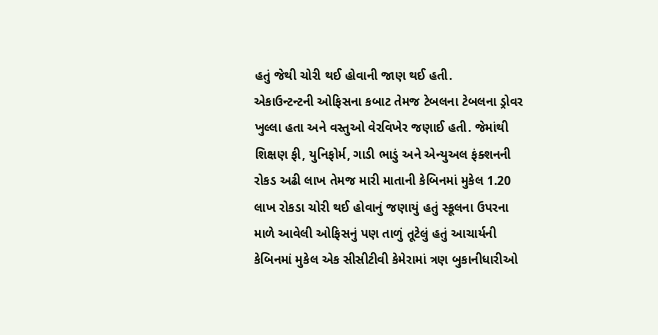હતું જેથી ચોરી થઈ હોવાની જાણ થઈ હતી.
એકાઉન્ટન્ટની ઓફિસના કબાટ તેમજ ટેબલના ટેબલના ડ્રોવર ખુલ્લા હતા અને વસ્તુઓ વેરવિખેર જણાઈ હતી. જેમાંથી શિક્ષણ ફી, યુનિફોર્મ, ગાડી ભાડું અને એન્યુઅલ ફંક્શનની રોકડ અઢી લાખ તેમજ મારી માતાની કેબિનમાં મુકેલ 1.20 લાખ રોકડા ચોરી થઈ હોવાનું જણાયું હતું સ્કૂલના ઉપરના માળે આવેલી ઓફિસનું પણ તાળું તૂટેલું હતું આચાર્યની કેબિનમાં મુકેલ એક સીસીટીવી કેમેરામાં ત્રણ બુકાનીધારીઓ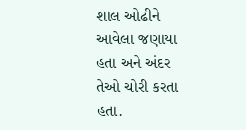શાલ ઓઢીને આવેલા જણાયા હતા અને અંદર તેઓ ચોરી કરતા હતા.